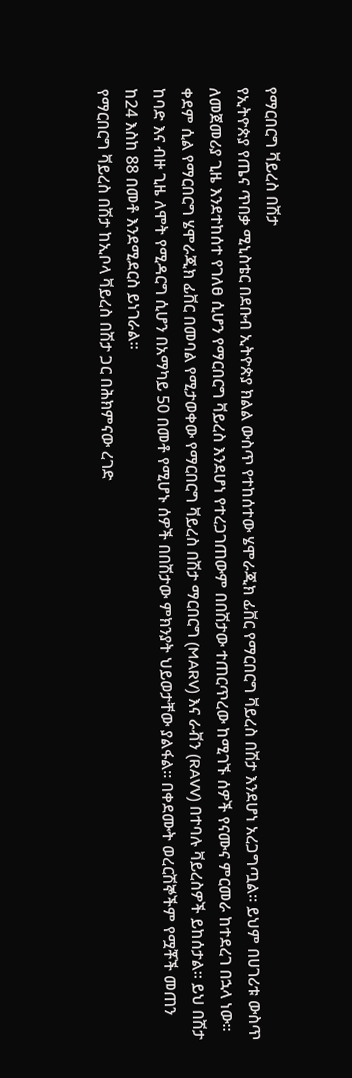የማርበርግ ቫይረስ በሽታ
የኢትዮጵያ የጤና ጥበቃ ሚኒስቴር በደቡብ ኢትዮጵያ ክልል ውስጥ የተከሰተው ሄሞራጂክ ፊቨር የማርበርግ ቫይረስ በሽታ እንደሆነ አረጋግጧል። ይህም በሀገሪቱ ውስጥ ለመጀመሪያ ጊዜ እንደተከሰተ የገለፀ ሲሆን የማርበርግ ቫይረስ እንደሆነ የተረጋገጠውም በበሽታው ተጠርጥረው ከሚገኙ ሰዎች የናሙና ምርመራ ከተደረገ በኋላ ነው።
ቀደም ሲል የማርበርግ ሄሞራጂክ ፊቨር በመባል የሚታወቀው የማርበርግ ቫይረስ በሽታ ማርበርግ (MARV) እና ራቭን (RAVV) በተባሉ ቫይረስዎች ይከሰታል። ይህ በሽታ ከባድ እና ብዙ ጊዜ ለሞት የሚዳርግ ሲሆን በአማካይ 50 በመቶ የሚሆኑ ሰዎች በበሽታው ምክንያት ህይወታቸው ያልፋል። በቀደሙት ወረርሽኞችም የሟቾች መጠን ከ24 እስከ 88 በመቶ እንደሚደርስ ይነገራል።
የማርበርግ ቫይረስ በሽታ ከኢቦላ ቫይረስ በሽታ ጋር በሕክምናው ረገድ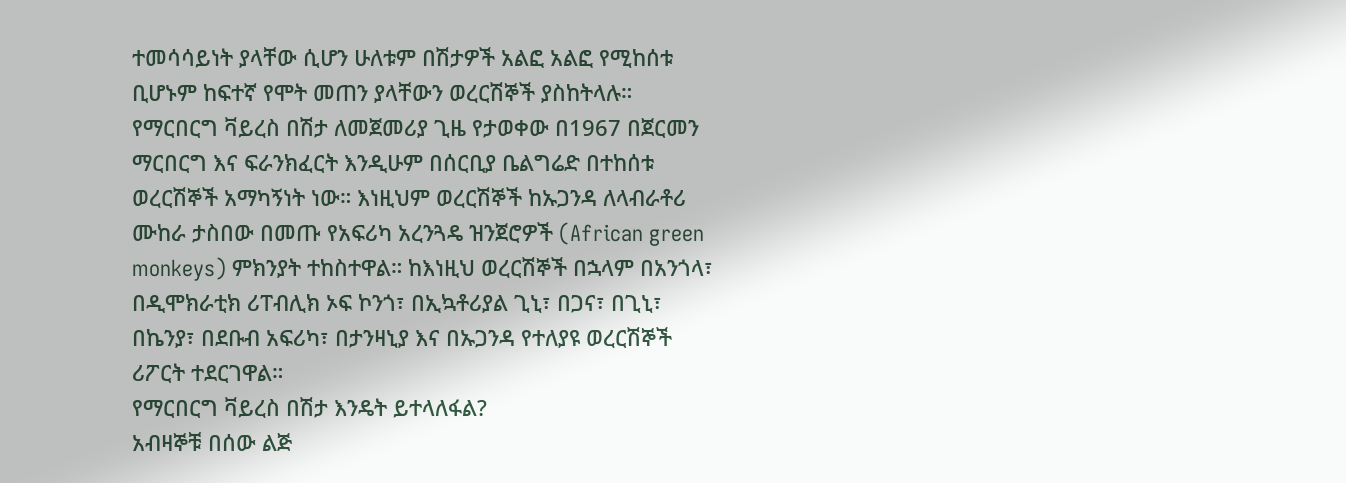ተመሳሳይነት ያላቸው ሲሆን ሁለቱም በሽታዎች አልፎ አልፎ የሚከሰቱ ቢሆኑም ከፍተኛ የሞት መጠን ያላቸውን ወረርሽኞች ያስከትላሉ።
የማርበርግ ቫይረስ በሽታ ለመጀመሪያ ጊዜ የታወቀው በ1967 በጀርመን ማርበርግ እና ፍራንክፈርት እንዲሁም በሰርቢያ ቤልግሬድ በተከሰቱ ወረርሽኞች አማካኝነት ነው። እነዚህም ወረርሽኞች ከኡጋንዳ ለላብራቶሪ ሙከራ ታስበው በመጡ የአፍሪካ አረንጓዴ ዝንጀሮዎች (African green monkeys) ምክንያት ተከስተዋል። ከእነዚህ ወረርሽኞች በኋላም በአንጎላ፣ በዲሞክራቲክ ሪፐብሊክ ኦፍ ኮንጎ፣ በኢኳቶሪያል ጊኒ፣ በጋና፣ በጊኒ፣ በኬንያ፣ በደቡብ አፍሪካ፣ በታንዛኒያ እና በኡጋንዳ የተለያዩ ወረርሽኞች ሪፖርት ተደርገዋል።
የማርበርግ ቫይረስ በሽታ እንዴት ይተላለፋል?
አብዛኞቹ በሰው ልጅ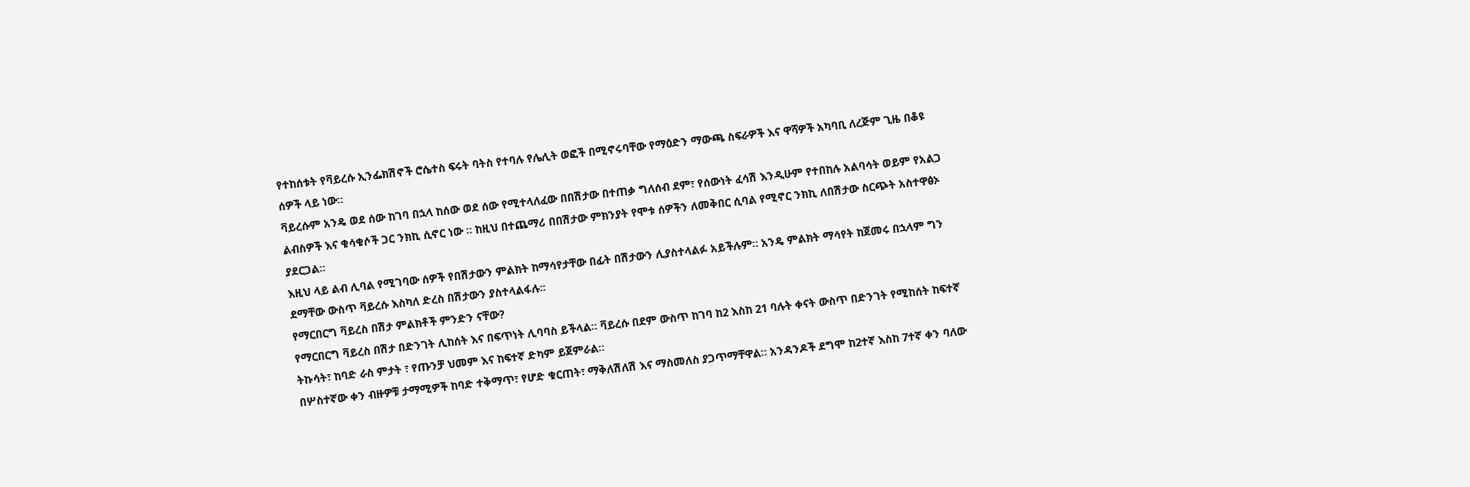የተከሰቱት የቫይረሱ ኢንፌክሽኖች ሮሴተስ ፍሩት ባትስ የተባሉ የሌሊት ወፎች በሚኖሩባቸው የማዕድን ማውጫ ስፍራዎች እና ዋሻዎች አካባቢ ለረጅም ጊዜ በቆዩ ሰዎች ላይ ነው።
ቫይረሱም አንዴ ወደ ሰው ከገባ በኋላ ከሰው ወደ ሰው የሚተላለፈው በበሽታው በተጠቃ ግለሰብ ደም፣ የሰውነት ፈሳሽ እንዲሁም የተበከሉ አልባሳት ወይም የአልጋ ልብስዎች እና ቁሳቁሶች ጋር ንክኪ ሲኖር ነው ። ከዚህ በተጨማሪ በበሽታው ምክንያት የሞቱ ሰዎችን ለመቅበር ሲባል የሚኖር ንክኪ ለበሽታው ስርጭት አስተዋፅኦ ያደርጋል።
እዚህ ላይ ልብ ሊባል የሚገባው ሰዎች የበሽታውን ምልክት ከማሳየታቸው በፊት በሽታውን ሊያስተላልፉ አይችሉም። አንዴ ምልክት ማሳየት ከጀመሩ በኋላም ግን ደማቸው ውስጥ ቫይረሱ እስካለ ድረስ በሽታውን ያስተላልፋሉ።
የማርበርግ ቫይረስ በሽታ ምልክቶች ምንድን ናቸው?
የማርበርግ ቫይረስ በሽታ በድንገት ሊከሰት እና በፍጥነት ሊባባስ ይችላል። ቫይረሱ በደም ውስጥ ከገባ ከ2 እስከ 21 ባሉት ቀናት ውስጥ በድንገት የሚከሰት ከፍተኛ ትኩሳት፣ ከባድ ራስ ምታት ፣ የጡንቻ ህመም እና ከፍተኛ ድካም ይጀምራል።
በሦስተኛው ቀን ብዙዎቹ ታማሚዎች ከባድ ተቅማጥ፣ የሆድ ቁርጠት፣ ማቅለሽለሽ እና ማስመለስ ያጋጥማቸዋል። አንዳንዶች ደግሞ ከ2ተኛ እስከ 7ተኛ ቀን ባለው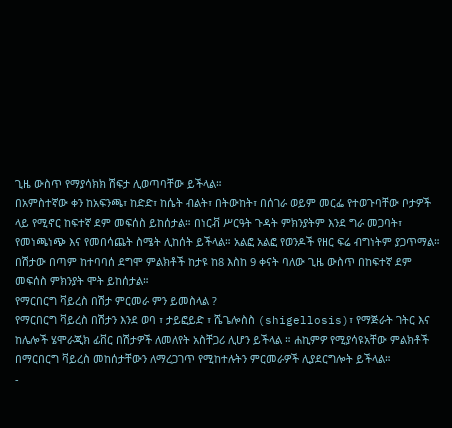ጊዜ ውስጥ የማያሳክክ ሽፍታ ሊወጣባቸው ይችላል።
በአምስተኛው ቀን ከአፍንጫ፣ ከድድ፣ ከሴት ብልት፣ በትውከት፣ በሰገራ ወይም መርፌ የተወጉባቸው ቦታዎች ላይ የሚኖር ከፍተኛ ደም መፍሰስ ይከሰታል። በነርቭ ሥርዓት ጉዳት ምክንያትም እንደ ግራ መጋባት፣ የመነጫነጭ እና የመበሳጨት ስሜት ሊከሰት ይችላል። አልፎ አልፎ የወንዶች የዘር ፍሬ ብግነትም ያጋጥማል።
በሽታው በጣም ከተባባሰ ደግሞ ምልክቶች ከታዩ ከ8 እስከ 9 ቀናት ባለው ጊዜ ውስጥ በከፍተኛ ደም መፍሰስ ምክንያት ሞት ይከሰታል።
የማርበርግ ቫይረስ በሽታ ምርመራ ምን ይመስላል ?
የማርበርግ ቫይረስ በሽታን እንደ ወባ ፣ ታይፎይድ ፣ ሼጌሎስስ (shigellosis)፣ የማጅራት ገትር እና ከሌሎች ሄሞራጂክ ፊቨር በሽታዎች ለመለየት አስቸጋሪ ሊሆን ይችላል ። ሐኪምዎ የሚያሳዩአቸው ምልክቶች በማርበርግ ቫይረስ መከሰታቸውን ለማረጋገጥ የሚከተሉትን ምርመራዎች ሊያደርግሎት ይችላል።
-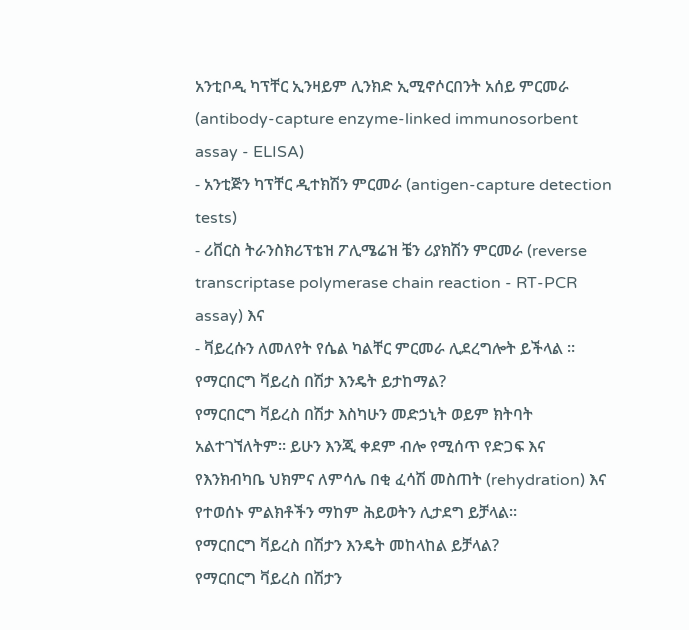አንቲቦዲ ካፕቸር ኢንዛይም ሊንክድ ኢሚኖሶርበንት አሰይ ምርመራ (antibody-capture enzyme-linked immunosorbent assay - ELISA)
- አንቲጅን ካፕቸር ዲተክሽን ምርመራ (antigen-capture detection tests)
- ሪቨርስ ትራንስክሪፕቴዝ ፖሊሜሬዝ ቼን ሪያክሽን ምርመራ (reverse transcriptase polymerase chain reaction - RT-PCR assay) እና
- ቫይረሱን ለመለየት የሴል ካልቸር ምርመራ ሊደረግሎት ይችላል ።
የማርበርግ ቫይረስ በሽታ እንዴት ይታከማል?
የማርበርግ ቫይረስ በሽታ እስካሁን መድኃኒት ወይም ክትባት አልተገኘለትም። ይሁን እንጂ ቀደም ብሎ የሚሰጥ የድጋፍ እና የእንክብካቤ ህክምና ለምሳሌ በቂ ፈሳሽ መስጠት (rehydration) እና የተወሰኑ ምልክቶችን ማከም ሕይወትን ሊታደግ ይቻላል።
የማርበርግ ቫይረስ በሽታን እንዴት መከላከል ይቻላል?
የማርበርግ ቫይረስ በሽታን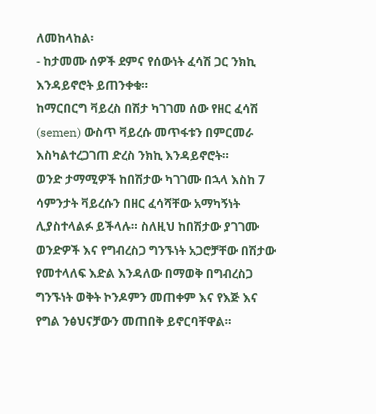ለመከላከል፡
- ከታመሙ ሰዎች ደምና የሰውነት ፈሳሽ ጋር ንክኪ እንዳይኖሮት ይጠንቀቁ።
ከማርበርግ ቫይረስ በሽታ ካገገመ ሰው የዘር ፈሳሽ (semen) ውስጥ ቫይረሱ መጥፋቱን በምርመራ እስካልተረጋገጠ ድረስ ንክኪ እንዳይኖሮት።
ወንድ ታማሚዎች ከበሽታው ካገገሙ በኋላ እስከ 7 ሳምንታት ቫይረሱን በዘር ፈሳሻቸው አማካኝነት ሊያስተላልፉ ይችላሉ። ስለዚህ ከበሽታው ያገገሙ ወንድዎች እና የግብረስጋ ግንኙነት አጋሮቻቸው በሽታው የመተላለፍ እድል እንዳለው በማወቅ በግብረስጋ ግንኙነት ወቅት ኮንዶምን መጠቀም እና የእጅ እና የግል ንፅህናቻውን መጠበቅ ይኖርባቸዋል።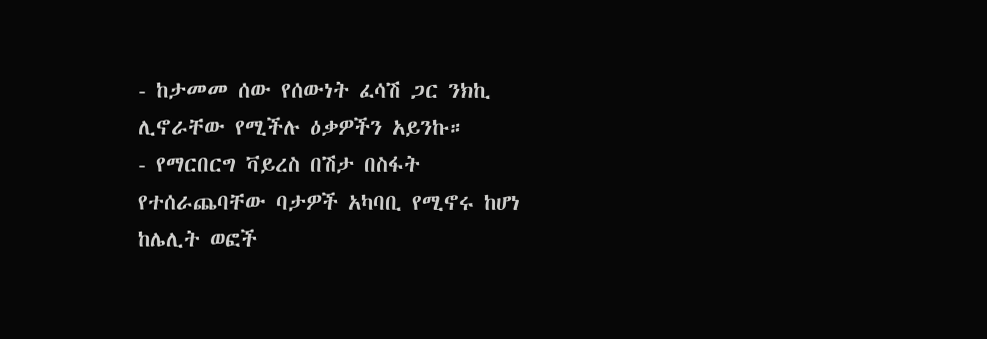- ከታመመ ሰው የሰውነት ፈሳሽ ጋር ንክኪ ሊኖራቸው የሚችሉ ዕቃዎችን አይንኩ።
- የማርበርግ ቫይረስ በሽታ በስፋት የተሰራጨባቸው ባታዎች አካባቢ የሚኖሩ ከሆነ ከሌሊት ወፎች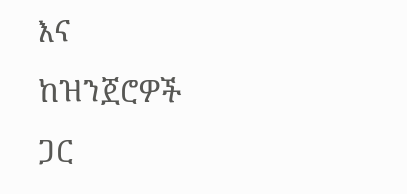እና ከዝንጀሮዎች ጋር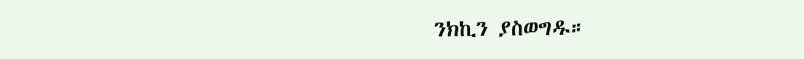ንክኪን ያስወግዱ።